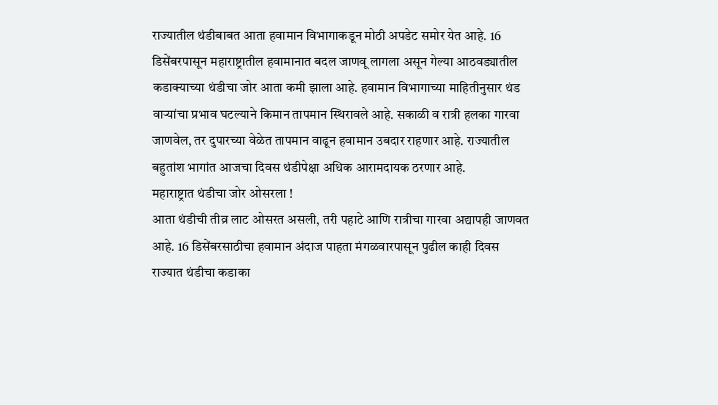राज्यातील थंडीबाबत आता हवामान विभागाकडून मोठी अपडेट समोर येत आहे. 16 डिसेंबरपासून महाराष्ट्रातील हवामानात बदल जाणवू लागला असून गेल्या आठवड्यातील कडाक्याच्या थंडीचा जोर आता कमी झाला आहे. हवामान विभागाच्या माहितीनुसार थंड वाऱ्यांचा प्रभाव घटल्याने किमान तापमान स्थिरावले आहे. सकाळी व रात्री हलका गारवा जाणवेल, तर दुपारच्या वेळेत तापमान वाढून हवामान उबदार राहणार आहे. राज्यातील बहुतांश भागांत आजचा दिवस थंडीपेक्षा अधिक आरामदायक ठरणार आहे.
महाराष्ट्रात थंडीचा जोर ओसरला !
आता थंडीची तीव्र लाट ओसरत असली, तरी पहाटे आणि रात्रीचा गारवा अद्यापही जाणवत आहे. 16 डिसेंबरसाठीचा हवामान अंदाज पाहता मंगळवारपासून पुढील काही दिवस राज्यात थंडीचा कडाका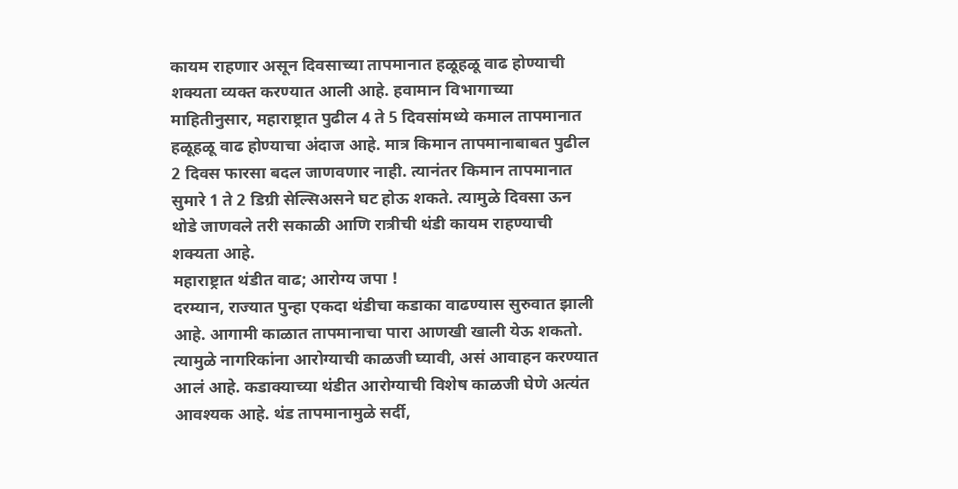कायम राहणार असून दिवसाच्या तापमानात हळूहळू वाढ होण्याची शक्यता व्यक्त करण्यात आली आहे. हवामान विभागाच्या माहितीनुसार, महाराष्ट्रात पुढील 4 ते 5 दिवसांमध्ये कमाल तापमानात हळूहळू वाढ होण्याचा अंदाज आहे. मात्र किमान तापमानाबाबत पुढील 2 दिवस फारसा बदल जाणवणार नाही. त्यानंतर किमान तापमानात सुमारे 1 ते 2 डिग्री सेल्सिअसने घट होऊ शकते. त्यामुळे दिवसा ऊन थोडे जाणवले तरी सकाळी आणि रात्रीची थंडी कायम राहण्याची शक्यता आहे.
महाराष्ट्रात थंडीत वाढ; आरोग्य जपा !
दरम्यान, राज्यात पुन्हा एकदा थंडीचा कडाका वाढण्यास सुरुवात झाली आहे. आगामी काळात तापमानाचा पारा आणखी खाली येऊ शकतो. त्यामुळे नागरिकांना आरोग्याची काळजी घ्यावी, असं आवाहन करण्यात आलं आहे. कडाक्याच्या थंडीत आरोग्याची विशेष काळजी घेणे अत्यंत आवश्यक आहे. थंड तापमानामुळे सर्दी,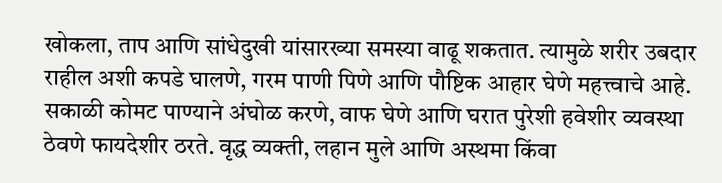खोकला, ताप आणि सांधेदुखी यांसारख्या समस्या वाढू शकतात. त्यामुळे शरीर उबदार राहील अशी कपडे घालणे, गरम पाणी पिणे आणि पौष्टिक आहार घेणे महत्त्वाचे आहे.
सकाळी कोमट पाण्याने अंघोळ करणे, वाफ घेणे आणि घरात पुरेशी हवेशीर व्यवस्था ठेवणे फायदेशीर ठरते. वृद्ध व्यक्ती, लहान मुले आणि अस्थमा किंवा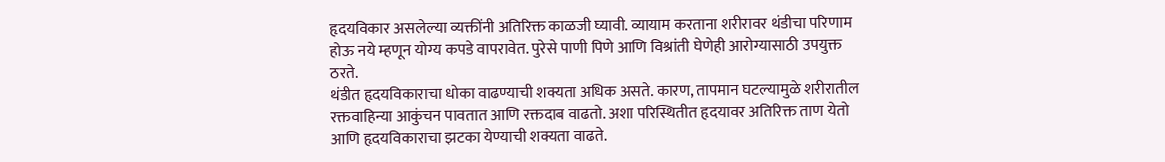हृदयविकार असलेल्या व्यक्तींनी अतिरिक्त काळजी घ्यावी. व्यायाम करताना शरीरावर थंडीचा परिणाम होऊ नये म्हणून योग्य कपडे वापरावेत. पुरेसे पाणी पिणे आणि विश्रांती घेणेही आरोग्यासाठी उपयुक्त ठरते.
थंडीत हृदयविकाराचा धोका वाढण्याची शक्यता अधिक असते. कारण, तापमान घटल्यामुळे शरीरातील रक्तवाहिन्या आकुंचन पावतात आणि रक्तदाब वाढतो. अशा परिस्थितीत हृदयावर अतिरिक्त ताण येतो आणि हृदयविकाराचा झटका येण्याची शक्यता वाढते.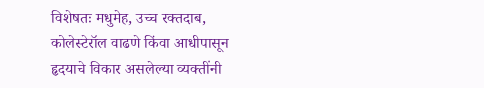विशेषतः मधुमेह, उच्च रक्तदाब, कोलेस्टेरॉल वाढणे किंवा आधीपासून हृदयाचे विकार असलेल्या व्यक्तींनी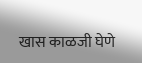खास काळजी घेणे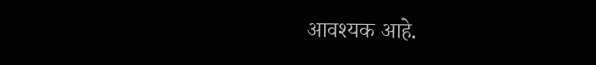आवश्यक आहे.